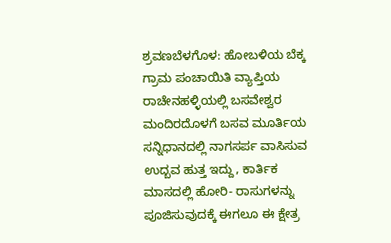ಶ್ರವಣಬೆಳಗೊಳ: ಹೋಬಳಿಯ ಬೆಕ್ಕ ಗ್ರಾಮ ಪಂಚಾಯಿತಿ ವ್ಯಾಪ್ತಿಯ ರಾಚೇನಹಳ್ಳಿಯಲ್ಲಿ ಬಸವೇಶ್ವರ ಮಂದಿರದೊಳಗೆ ಬಸವ ಮೂರ್ತಿಯ ಸನ್ನಿಧಾನದಲ್ಲಿ ನಾಗಸರ್ಪ ವಾಸಿಸುವ ಉದ್ಬವ ಹುತ್ತ ಇದ್ದು, ಕಾರ್ತಿಕ ಮಾಸದಲ್ಲಿ ಹೋರಿ- ರಾಸುಗಳನ್ನು ಪೂಜಿಸುವುದಕ್ಕೆ ಈಗಲೂ ಈ ಕ್ಷೇತ್ರ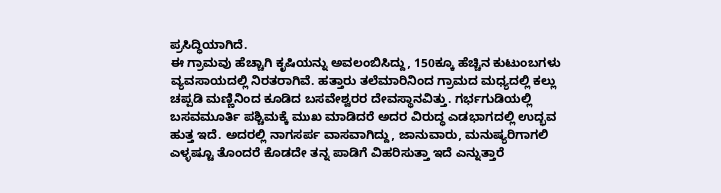ಪ್ರಸಿದ್ಧಿಯಾಗಿದೆ.
ಈ ಗ್ರಾಮವು ಹೆಚ್ಚಾಗಿ ಕೃಷಿಯನ್ನು ಅವಲಂಬಿಸಿದ್ದು, 150ಕ್ಕೂ ಹೆಚ್ಚಿನ ಕುಟುಂಬಗಳು ವ್ಯವಸಾಯದಲ್ಲಿ ನಿರತರಾಗಿವೆ. ಹತ್ತಾರು ತಲೆಮಾರಿನಿಂದ ಗ್ರಾಮದ ಮಧ್ಯದಲ್ಲಿ ಕಲ್ಲು ಚಪ್ಪಡಿ ಮಣ್ಣಿನಿಂದ ಕೂಡಿದ ಬಸವೇಶ್ವರರ ದೇವಸ್ಥಾನವಿತ್ತು. ಗರ್ಭಗುಡಿಯಲ್ಲಿ ಬಸವಮೂರ್ತಿ ಪಶ್ಚಿಮಕ್ಕೆ ಮುಖ ಮಾಡಿದರೆ ಅದರ ವಿರುದ್ಧ ಎಡಭಾಗದಲ್ಲಿ ಉದ್ಭವ ಹುತ್ತ ಇದೆ. ಅದರಲ್ಲಿ ನಾಗಸರ್ಪ ವಾಸವಾಗಿದ್ದು, ಜಾನುವಾರು, ಮನುಷ್ಯರಿಗಾಗಲಿ ಎಳ್ಳಷ್ಟೂ ತೊಂದರೆ ಕೊಡದೇ ತನ್ನ ಪಾಡಿಗೆ ವಿಹರಿಸುತ್ತಾ ಇದೆ ಎನ್ನುತ್ತಾರೆ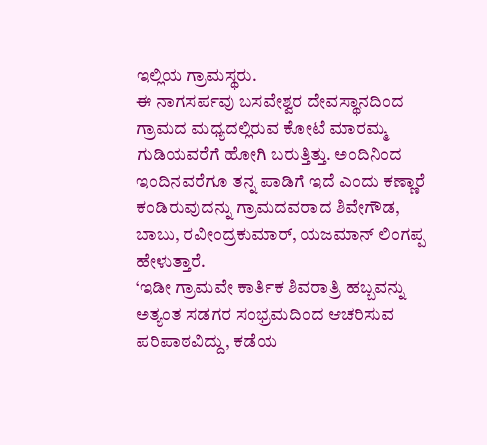ಇಲ್ಲಿಯ ಗ್ರಾಮಸ್ಥರು.
ಈ ನಾಗಸರ್ಪವು ಬಸವೇಶ್ವರ ದೇವಸ್ಥಾನದಿಂದ ಗ್ರಾಮದ ಮಧ್ಯದಲ್ಲಿರುವ ಕೋಟೆ ಮಾರಮ್ಮ ಗುಡಿಯವರೆಗೆ ಹೋಗಿ ಬರುತ್ತಿತ್ತು. ಅಂದಿನಿಂದ ಇಂದಿನವರೆಗೂ ತನ್ನ ಪಾಡಿಗೆ ಇದೆ ಎಂದು ಕಣ್ಣಾರೆ ಕಂಡಿರುವುದನ್ನು ಗ್ರಾಮದವರಾದ ಶಿವೇಗೌಡ, ಬಾಬು, ರವೀಂದ್ರಕುಮಾರ್, ಯಜಮಾನ್ ಲಿಂಗಪ್ಪ ಹೇಳುತ್ತಾರೆ.
‘ಇಡೀ ಗ್ರಾಮವೇ ಕಾರ್ತಿಕ ಶಿವರಾತ್ರಿ ಹಬ್ಬವನ್ನು ಅತ್ಯಂತ ಸಡಗರ ಸಂಭ್ರಮದಿಂದ ಆಚರಿಸುವ ಪರಿಪಾಠವಿದ್ದು, ಕಡೆಯ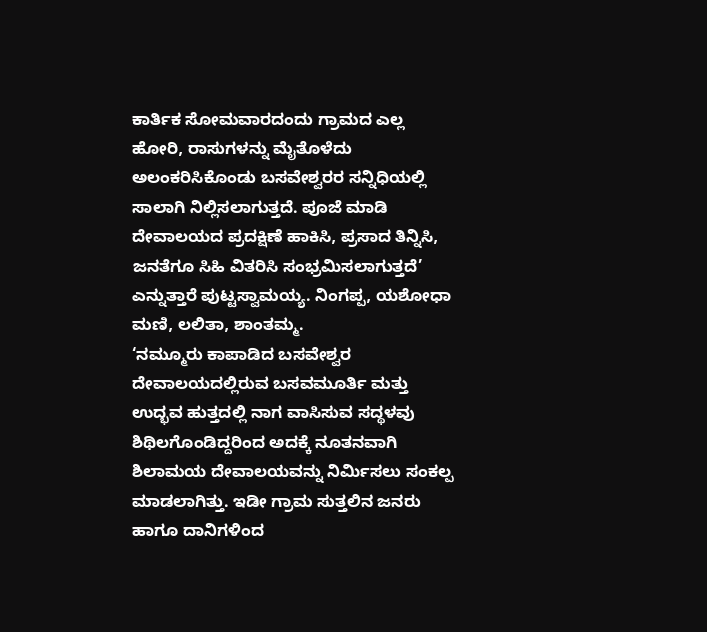ಕಾರ್ತಿಕ ಸೋಮವಾರದಂದು ಗ್ರಾಮದ ಎಲ್ಲ ಹೋರಿ, ರಾಸುಗಳನ್ನು ಮೈತೊಳೆದು ಅಲಂಕರಿಸಿಕೊಂಡು ಬಸವೇಶ್ವರರ ಸನ್ನಿಧಿಯಲ್ಲಿ ಸಾಲಾಗಿ ನಿಲ್ಲಿಸಲಾಗುತ್ತದೆ. ಪೂಜೆ ಮಾಡಿ ದೇವಾಲಯದ ಪ್ರದಕ್ಷಿಣೆ ಹಾಕಿಸಿ, ಪ್ರಸಾದ ತಿನ್ನಿಸಿ, ಜನತೆಗೂ ಸಿಹಿ ವಿತರಿಸಿ ಸಂಭ್ರಮಿಸಲಾಗುತ್ತದೆ’ ಎನ್ನುತ್ತಾರೆ ಪುಟ್ಟಸ್ವಾಮಯ್ಯ. ನಿಂಗಪ್ಪ, ಯಶೋಧಾ ಮಣಿ, ಲಲಿತಾ, ಶಾಂತಮ್ಮ.
‘ನಮ್ಮೂರು ಕಾಪಾಡಿದ ಬಸವೇಶ್ವರ ದೇವಾಲಯದಲ್ಲಿರುವ ಬಸವಮೂರ್ತಿ ಮತ್ತು ಉದ್ಭವ ಹುತ್ತದಲ್ಲಿ ನಾಗ ವಾಸಿಸುವ ಸದ್ಥಳವು ಶಿಥಿಲಗೊಂಡಿದ್ದರಿಂದ ಅದಕ್ಕೆ ನೂತನವಾಗಿ ಶಿಲಾಮಯ ದೇವಾಲಯವನ್ನು ನಿರ್ಮಿಸಲು ಸಂಕಲ್ಪ ಮಾಡಲಾಗಿತ್ತು. ಇಡೀ ಗ್ರಾಮ ಸುತ್ತಲಿನ ಜನರು ಹಾಗೂ ದಾನಿಗಳಿಂದ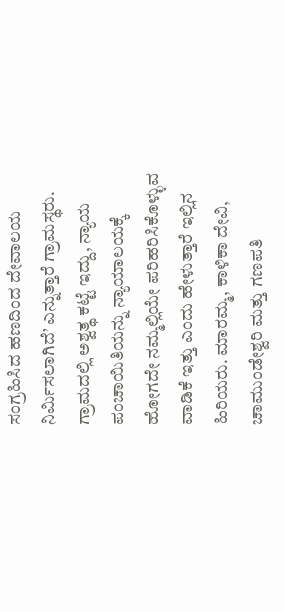ಸಂಗ್ರಹಿಸಿದ ಹಣದಿಂದ ದೇವಾಲಯ ನಿರ್ಮಿಸಲಾಗಿದೆ’ ಎನ್ನುತ್ತಾರೆ ಗ್ರಾಮಸ್ಥರು.
ಗ್ರಾಮದಲ್ಲಿ ಅಶ್ವತ್ಥ ಕಟ್ಟೆ ಇದ್ದು, ನ್ಯಾಯ ಪಂಚಾಯಿತಿಯನ್ನು ನ್ಯಾಯಾಲಯಕ್ಕೆ ಹೋಗದೇ ನಮ್ಮಲ್ಲಿಯೇ ಪರಿಹರಿಸಿಕೊಳ್ಳುವ ವಾಡಿಕೆ ಇತ್ತು ಎಂದು ಹೇಳುತ್ತಾರೆ ಇಲ್ಲಿನ ಹಿರಿಯರು. ಮಾರಮ್ಮ, ಕಾಳಿಕಾ ದೇವಿ, ಚಾಮುಂಡೇಶ್ವರಿ ಮತ್ತು ಗಣಪತಿ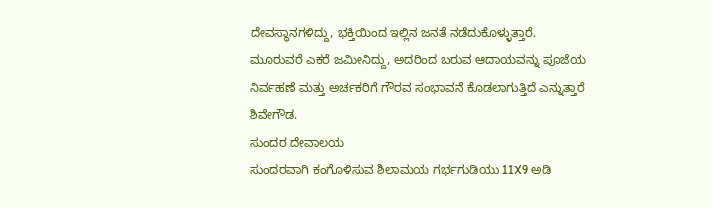ದೇವಸ್ಥಾನಗಳಿದ್ದು, ಭಕ್ತಿಯಿಂದ ಇಲ್ಲಿನ ಜನತೆ ನಡೆದುಕೊಳ್ಳುತ್ತಾರೆ.
ಮೂರುವರೆ ಎಕರೆ ಜಮೀನಿದ್ದು, ಅದರಿಂದ ಬರುವ ಆದಾಯವನ್ನು ಪೂಜೆಯ ನಿರ್ವಹಣೆ ಮತ್ತು ಅರ್ಚಕರಿಗೆ ಗೌರವ ಸಂಭಾವನೆ ಕೊಡಲಾಗುತ್ತಿದೆ ಎನ್ನುತ್ತಾರೆ ಶಿವೇಗೌಡ.
ಸುಂದರ ದೇವಾಲಯ
ಸುಂದರವಾಗಿ ಕಂಗೊಳಿಸುವ ಶಿಲಾಮಯ ಗರ್ಭಗುಡಿಯು 11X9 ಅಡಿ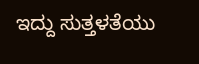ಇದ್ದು ಸುತ್ತಳತೆಯು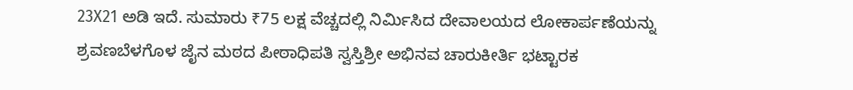23X21 ಅಡಿ ಇದೆ. ಸುಮಾರು ₹75 ಲಕ್ಷ ವೆಚ್ಚದಲ್ಲಿ ನಿರ್ಮಿಸಿದ ದೇವಾಲಯದ ಲೋಕಾರ್ಪಣೆಯನ್ನು ಶ್ರವಣಬೆಳಗೊಳ ಜೈನ ಮಠದ ಪೀಠಾಧಿಪತಿ ಸ್ವಸ್ತಿಶ್ರೀ ಅಭಿನವ ಚಾರುಕೀರ್ತಿ ಭಟ್ಟಾರಕ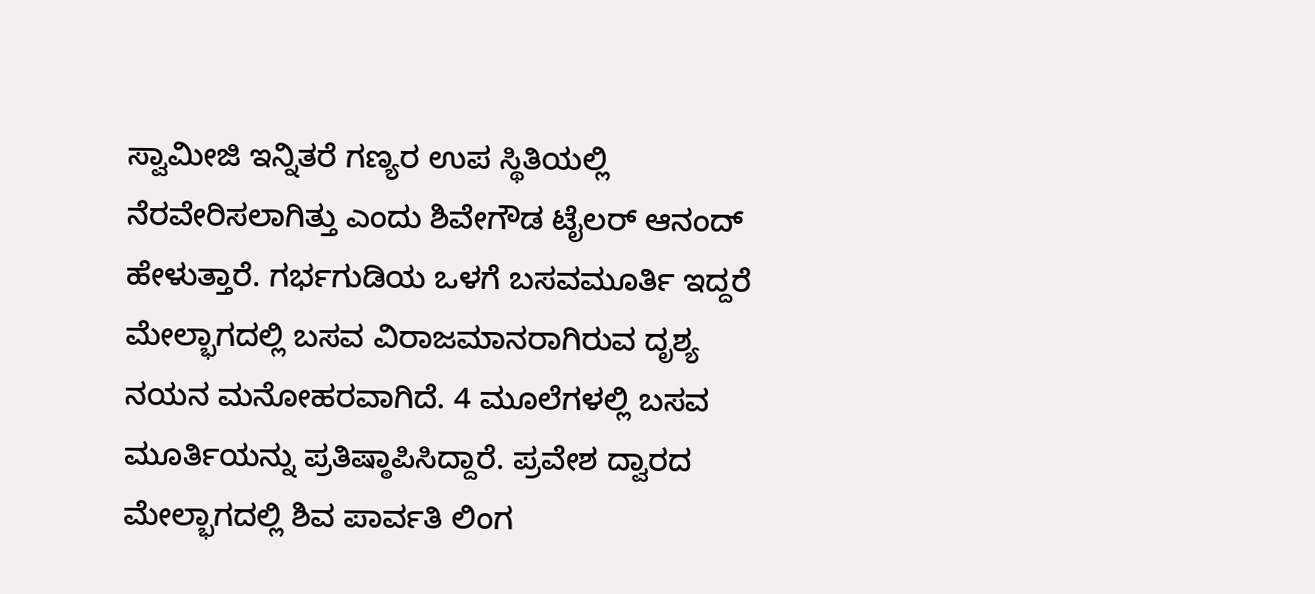ಸ್ವಾಮೀಜಿ ಇನ್ನಿತರೆ ಗಣ್ಯರ ಉಪ ಸ್ಥಿತಿಯಲ್ಲಿ ನೆರವೇರಿಸಲಾಗಿತ್ತು ಎಂದು ಶಿವೇಗೌಡ ಟೈಲರ್ ಆನಂದ್ ಹೇಳುತ್ತಾರೆ. ಗರ್ಭಗುಡಿಯ ಒಳಗೆ ಬಸವಮೂರ್ತಿ ಇದ್ದರೆ ಮೇಲ್ಭಾಗದಲ್ಲಿ ಬಸವ ವಿರಾಜಮಾನರಾಗಿರುವ ದೃಶ್ಯ ನಯನ ಮನೋಹರವಾಗಿದೆ. 4 ಮೂಲೆಗಳಲ್ಲಿ ಬಸವ ಮೂರ್ತಿಯನ್ನು ಪ್ರತಿಷ್ಠಾಪಿಸಿದ್ದಾರೆ. ಪ್ರವೇಶ ದ್ವಾರದ ಮೇಲ್ಭಾಗದಲ್ಲಿ ಶಿವ ಪಾರ್ವತಿ ಲಿಂಗ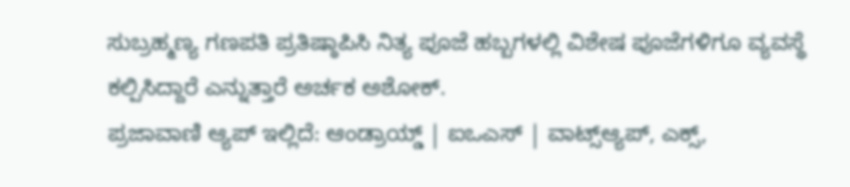ಸುಬ್ರಹ್ಮಣ್ಯ ಗಣಪತಿ ಪ್ರತಿಷ್ಠಾಪಿಸಿ ನಿತ್ಯ ಪೂಜೆ ಹಬ್ಬಗಳಲ್ಲಿ ವಿಶೇಷ ಪೂಜೆಗಳಿಗೂ ವ್ಯವಸ್ಥೆ ಕಲ್ಪಿಸಿದ್ದಾರೆ ಎನ್ನುತ್ತಾರೆ ಅರ್ಚಕ ಅಶೋಕ್.
ಪ್ರಜಾವಾಣಿ ಆ್ಯಪ್ ಇಲ್ಲಿದೆ: ಆಂಡ್ರಾಯ್ಡ್ | ಐಒಎಸ್ | ವಾಟ್ಸ್ಆ್ಯಪ್, ಎಕ್ಸ್,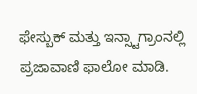ಫೇಸ್ಬುಕ್ ಮತ್ತು ಇನ್ಸ್ಟಾಗ್ರಾಂನಲ್ಲಿ ಪ್ರಜಾವಾಣಿ ಫಾಲೋ ಮಾಡಿ.